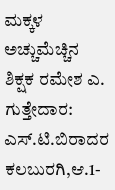ಮಕ್ಕಳ ಅಚ್ಚುಮೆಚ್ಚಿನ ಶಿಕ್ಷಕ ರಮೇಶ ಎ. ಗುತ್ತೇದಾರ: ಎಸ್.ಟಿ.ಬಿರಾದರ
ಕಲಬುರಗಿ,ಆ.1-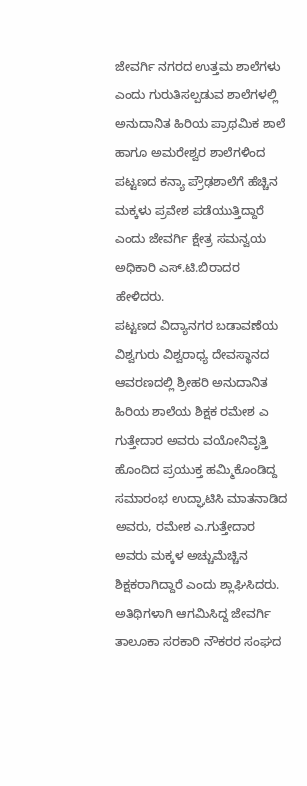ಜೇವರ್ಗಿ ನಗರದ ಉತ್ತಮ ಶಾಲೆಗಳು ಎಂದು ಗುರುತಿಸಲ್ಪಡುವ ಶಾಲೆಗಳಲ್ಲಿ ಅನುದಾನಿತ ಹಿರಿಯ ಪ್ರಾಥಮಿಕ ಶಾಲೆ ಹಾಗೂ ಅಮರೇಶ್ವರ ಶಾಲೆಗಳಿಂದ ಪಟ್ಟಣದ ಕನ್ಯಾ ಪ್ರೌಢಶಾಲೆಗೆ ಹೆಚ್ಚಿನ ಮಕ್ಕಳು ಪ್ರವೇಶ ಪಡೆಯುತ್ತಿದ್ದಾರೆ ಎಂದು ಜೇವರ್ಗಿ ಕ್ಷೇತ್ರ ಸಮನ್ವಯ ಅಧಿಕಾರಿ ಎಸ್.ಟಿ.ಬಿರಾದರ ಹೇಳಿದರು.
ಪಟ್ಟಣದ ವಿದ್ಯಾನಗರ ಬಡಾವಣೆಯ ವಿಶ್ವಗುರು ವಿಶ್ವರಾಧ್ಯ ದೇವಸ್ಥಾನದ ಆವರಣದಲ್ಲಿ ಶ್ರೀಹರಿ ಅನುದಾನಿತ ಹಿರಿಯ ಶಾಲೆಯ ಶಿಕ್ಷಕ ರಮೇಶ ಎ ಗುತ್ತೇದಾರ ಅವರು ವಯೋನಿವೃತ್ತಿ ಹೊಂದಿದ ಪ್ರಯುಕ್ತ ಹಮ್ಮಿಕೊಂಡಿದ್ದ ಸಮಾರಂಭ ಉದ್ಘಾಟಿಸಿ ಮಾತನಾಡಿದ ಅವರು, ರಮೇಶ ಎ.ಗುತ್ತೇದಾರ ಅವರು ಮಕ್ಕಳ ಅಚ್ಚುಮೆಚ್ಚಿನ ಶಿಕ್ಷಕರಾಗಿದ್ದಾರೆ ಎಂದು ಶ್ಲಾಘಿಸಿದರು.
ಅತಿಥಿಗಳಾಗಿ ಆಗಮಿಸಿದ್ದ ಜೇವರ್ಗಿ ತಾಲೂಕಾ ಸರಕಾರಿ ನೌಕರರ ಸಂಘದ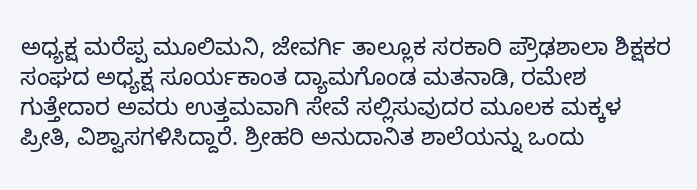ಅಧ್ಯಕ್ಷ ಮರೆಪ್ಪ ಮೂಲಿಮನಿ, ಜೇವರ್ಗಿ ತಾಲ್ಲೂಕ ಸರಕಾರಿ ಪ್ರೌಢಶಾಲಾ ಶಿಕ್ಷಕರ ಸಂಘದ ಅಧ್ಯಕ್ಷ ಸೂರ್ಯಕಾಂತ ದ್ಯಾಮಗೊಂಡ ಮತನಾಡಿ, ರಮೇಶ ಗುತ್ತೇದಾರ ಅವರು ಉತ್ತಮವಾಗಿ ಸೇವೆ ಸಲ್ಲಿಸುವುದರ ಮೂಲಕ ಮಕ್ಕಳ ಪ್ರೀತಿ, ವಿಶ್ವಾಸಗಳಿಸಿದ್ದಾರೆ. ಶ್ರೀಹರಿ ಅನುದಾನಿತ ಶಾಲೆಯನ್ನು ಒಂದು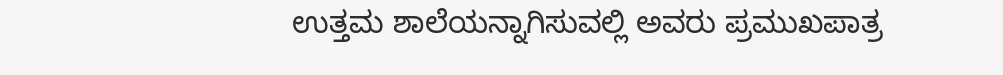ಉತ್ತಮ ಶಾಲೆಯನ್ನಾಗಿಸುವಲ್ಲಿ ಅವರು ಪ್ರಮುಖಪಾತ್ರ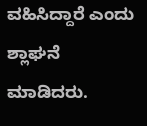ವಹಿಸಿದ್ದಾರೆ ಎಂದು ಶ್ಲಾಘನೆ ಮಾಡಿದರು.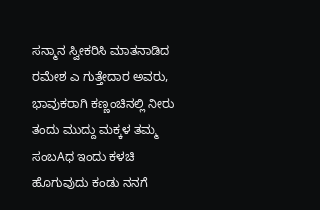ಸನ್ಮಾನ ಸ್ವೀಕರಿಸಿ ಮಾತನಾಡಿದ ರಮೇಶ ಎ ಗುತ್ತೇದಾರ ಅವರು, ಭಾವುಕರಾಗಿ ಕಣ್ಣಂಚಿನಲ್ಲಿ ನೀರು ತಂದು ಮುದ್ದು ಮಕ್ಕಳ ತಮ್ಮ ಸಂಬAಧ ಇಂದು ಕಳಚಿ ಹೊಗುವುದು ಕಂಡು ನನಗೆ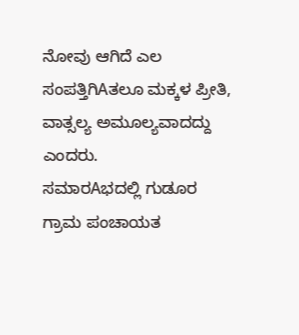ನೋವು ಆಗಿದೆ ಎಲ ಸಂಪತ್ತಿಗಿAತಲೂ ಮಕ್ಕಳ ಪ್ರೀತಿ, ವಾತ್ಸಲ್ಯ ಅಮೂಲ್ಯವಾದದ್ದು ಎಂದರು.
ಸಮಾರAಭದಲ್ಲಿ ಗುಡೂರ ಗ್ರಾಮ ಪಂಚಾಯತ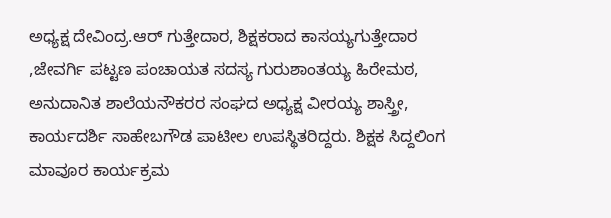ಅಧ್ಯಕ್ಷ ದೇವಿಂದ್ರ.ಆರ್ ಗುತ್ತೇದಾರ, ಶಿಕ್ಷಕರಾದ ಕಾಸಯ್ಯಗುತ್ತೇದಾರ ,ಜೇವರ್ಗಿ ಪಟ್ಟಣ ಪಂಚಾಯತ ಸದಸ್ಯ ಗುರುಶಾಂತಯ್ಯ ಹಿರೇಮಠ, ಅನುದಾನಿತ ಶಾಲೆಯನೌಕರರ ಸಂಘದ ಅಧ್ಯಕ್ಷ ವೀರಯ್ಯ ಶಾಸ್ತ್ರೀ, ಕಾರ್ಯದರ್ಶಿ ಸಾಹೇಬಗೌಡ ಪಾಟೀಲ ಉಪಸ್ಥಿತರಿದ್ದರು. ಶಿಕ್ಷಕ ಸಿದ್ದಲಿಂಗ ಮಾವೂರ ಕಾರ್ಯಕ್ರಮ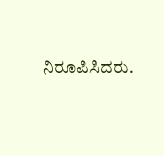ನಿರೂಪಿಸಿದರು.